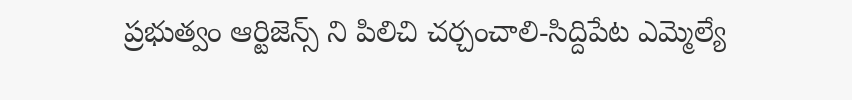ప్రభుత్వం ఆర్టిజెన్స్ ని పిలిచి చర్చంచాలి-సిద్దిపేట ఎమ్మెల్యే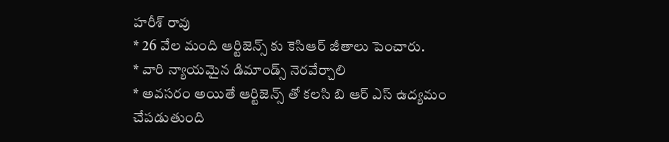హరీశ్ రావు
* 26 వేల మంది ఆర్టిజెన్స్ కు కెసిఆర్ జీతాలు పెంచారు.
* వారి న్యాయమైన డిమాండ్స్ నెరవేర్చాలి
* అవసరం అయితే ఆర్టిజెన్స్ తో కలసి బి ఆర్ ఎస్ ఉద్యమం చేపడుతుంది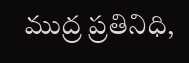ముద్ర ప్రతినిధి,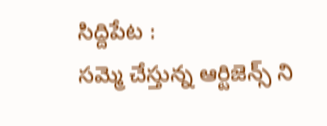సిద్దిపేట :
సమ్మె చేస్తున్న ఆర్టిజెన్స్ ని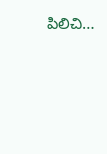పిలిచి…